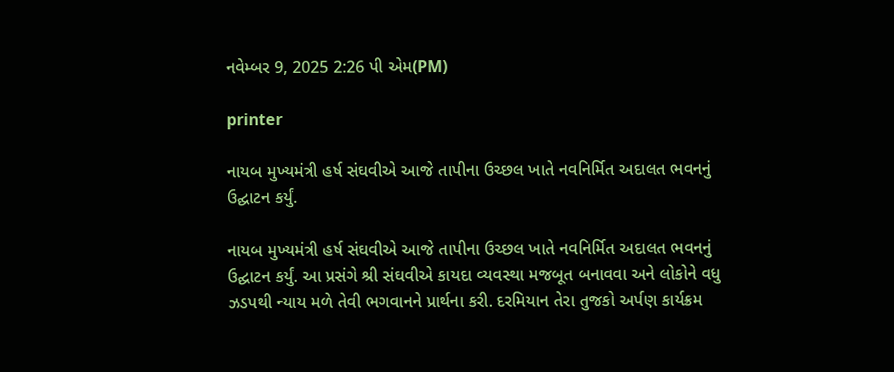નવેમ્બર 9, 2025 2:26 પી એમ(PM)

printer

નાયબ મુખ્યમંત્રી હર્ષ સંઘવીએ આજે તાપીના ઉચ્છલ ખાતે નવનિર્મિત અદાલત ભવનનું ઉદ્ઘાટન કર્યું.

નાયબ મુખ્યમંત્રી હર્ષ સંઘવીએ આજે તાપીના ઉચ્છલ ખાતે નવનિર્મિત અદાલત ભવનનું ઉદ્ઘાટન કર્યું. આ પ્રસંગે શ્રી સંઘવીએ કાયદા વ્યવસ્થા મજબૂત બનાવવા અને લોકોને વધુ ઝડપથી ન્યાય મળે તેવી ભગવાનને પ્રાર્થના કરી. દરમિયાન તેરા તુજકો અર્પણ કાર્યક્રમ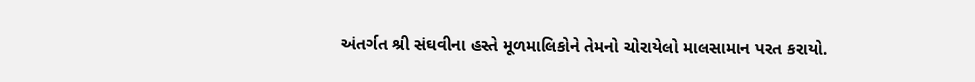અંતર્ગત શ્રી સંઘવીના હસ્તે મૂળમાલિકોને તેમનો ચોરાયેલો માલસામાન પરત કરાયો.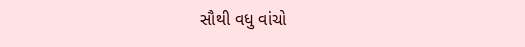સૌથી વધુ વાંચો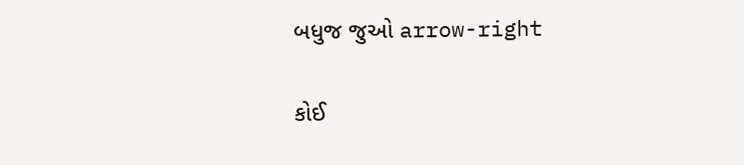બધુજ જુઓ arrow-right

કોઈ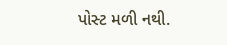પોસ્ટ મળી નથી.